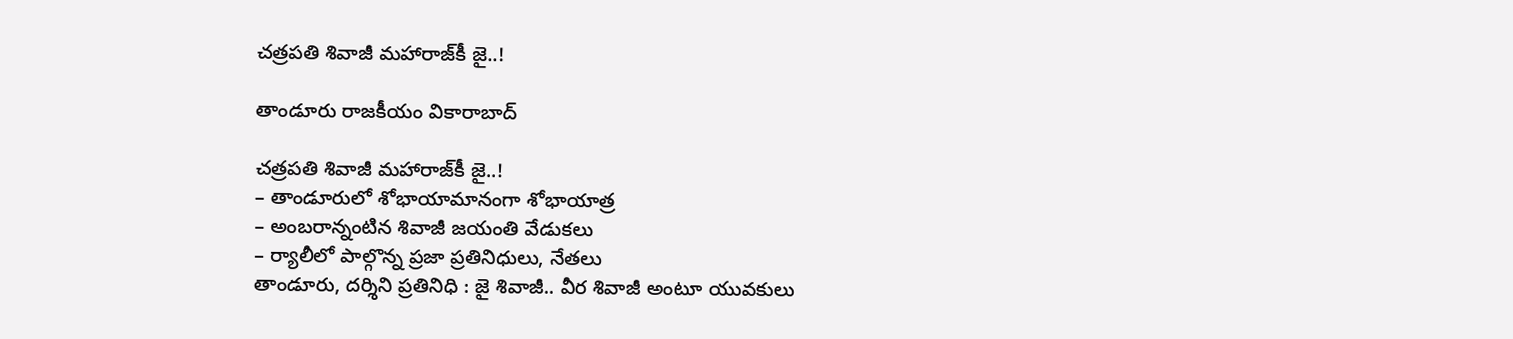చత్రపతి శివాజీ మహారాజ్‌కీ జై..!

తాండూరు రాజకీయం వికారాబాద్

చత్రపతి శివాజీ మహారాజ్‌కీ జై..!
– తాండూరులో శోభాయామానంగా శోభాయాత్ర
– అంబరాన్నంటిన శివాజీ జయంతి వేడుకలు
– ర్యాలీలో పాల్గొన్న ప్రజా ప్రతినిధులు, నేతలు
తాండూరు, దర్శిని ప్రతినిధి : జై శివాజీ.. వీర శివాజీ అంటూ యువకులు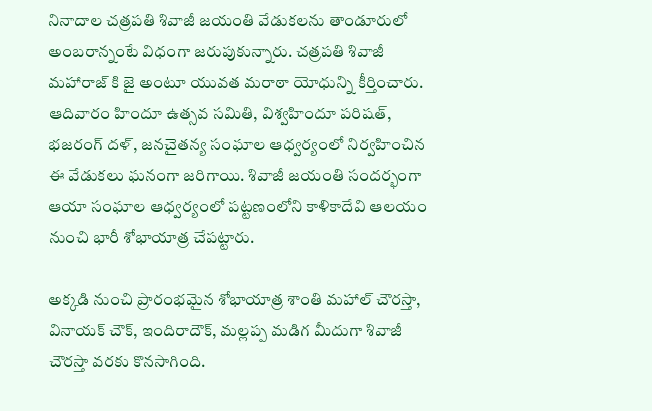నినాదాల చత్రపతి శివాజీ జయంతి వేడుకలను తాండూరులో అంబరాన్నంటే విధంగా జరుపుకున్నారు. చత్రపతి శివాజీ మహారాజ్ కి జై అంటూ యువత మరాఠా యోధున్ని కీర్తించారు. ఆదివారం హిందూ ఉత్సవ సమితి, విశ్వహిందూ పరిషత్, భజరంగ్ దళ్, జనచైతన్య సంఘాల ఆధ్వర్యంలో నిర్వహించిన ఈ వేడుకలు ఘనంగా జరిగాయి. శివాజీ జయంతి సందర్భంగా ఆయా సంఘాల ఆధ్వర్యంలో పట్టణంలోని కాళికాదేవి ఆలయం నుంచి భారీ శోభాయాత్ర చేపట్టారు.

అక్కడి నుంచి ప్రారంభమైన శోభాయాత్ర శాంతి మహాల్ చౌరస్తా, వినాయక్ చౌక్, ఇందిరాదౌక్, మల్లప్ప మడిగ మీదుగా శివాజీ చౌరస్తా వరకు కొనసాగింది.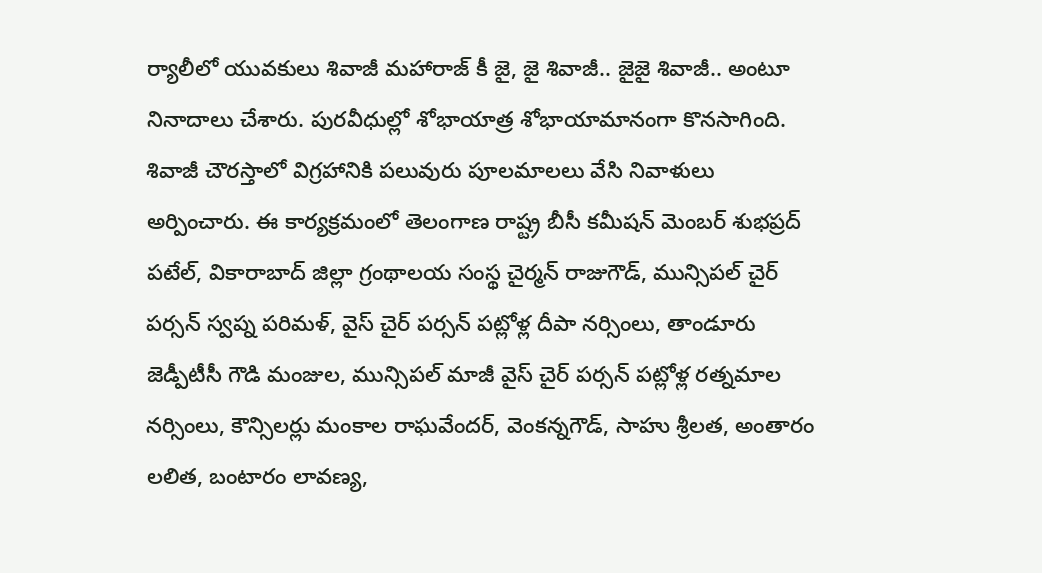ర్యాలీలో యువకులు శివాజీ మహారాజ్ కీ జై, జై శివాజీ.. జైజై శివాజీ.. అంటూ నినాదాలు చేశారు. పురవీధుల్లో శోభాయాత్ర శోభాయామానంగా కొనసాగింది. శివాజీ చౌరస్తాలో విగ్రహానికి పలువురు పూలమాలలు వేసి నివాళులు అర్పించారు. ఈ కార్యక్రమంలో తెలంగాణ రాష్ట్ర బీసీ కమీషన్ మెంబర్ శుభప్రద్ పటేల్, వికారాబాద్‌ జిల్లా గ్రంథాలయ సంస్థ చైర్మన్‌ రాజుగౌడ్, మున్సిపల్ చైర్ పర్సన్ స్వప్న పరిమళ్, వైస్ చైర్ పర్సన్ పట్లోళ్ల దీపా నర్సింలు, తాండూరు జెడ్పీటీసీ గౌడి మంజుల, మున్సిపల్ మాజీ వైస్ చైర్ పర్సన్ పట్లోళ్ల రత్నమాల నర్సింలు, కౌన్సిలర్లు మంకాల రాఘవేందర్, వెంకన్నగౌడ్, సాహు శ్రీలత, అంతారం లలిత, బంటారం లావణ్య,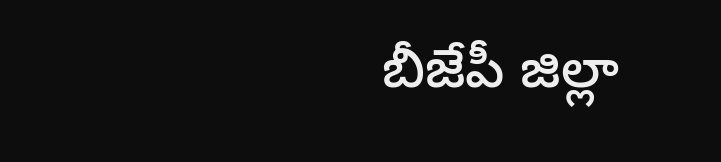బీజేపీ జిల్లా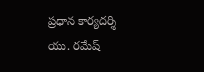ప్రధాన కార్యదర్శి యు. రమేష్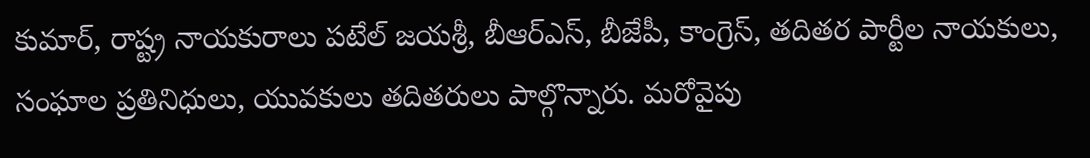కుమార్, రాష్ట్ర నాయకురాలు పటేల్ జయశ్రీ, బీఆర్ఎస్, బీజేపీ, కాంగ్రెస్, తదితర పార్టీల నాయకులు, సంఘాల ప్రతినిధులు, యువకులు తదితరులు పాల్గొన్నారు. మరోవైపు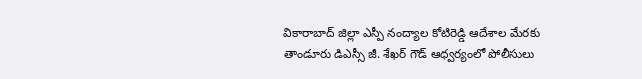వికారాబాద్ జిల్లా ఎస్పీ నంద్యాల కోటిరెడ్డి ఆదేశాల మేరకు తాండూరు డిఎస్సీ జీ. శేఖర్ గౌడ్ ఆధ్వర్యంలో పోలీసులు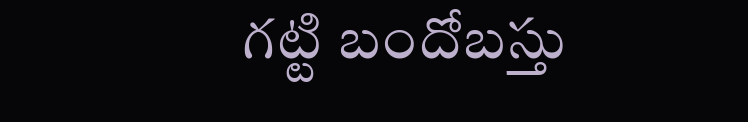గట్టి బందోబస్తు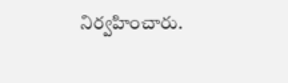నిర్వహించారు.